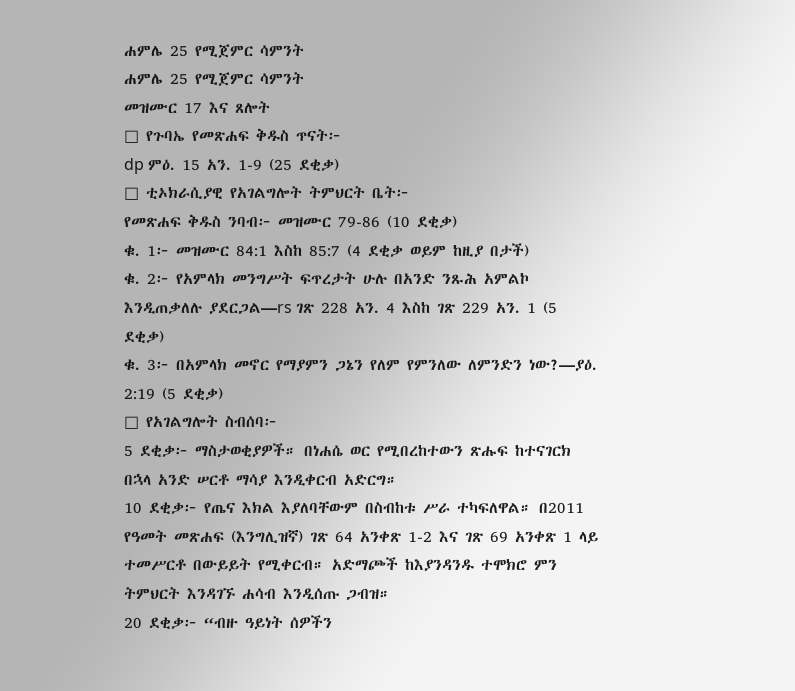ሐምሌ 25 የሚጀምር ሳምንት
ሐምሌ 25 የሚጀምር ሳምንት
መዝሙር 17 እና ጸሎት
□ የጉባኤ የመጽሐፍ ቅዱስ ጥናት፦
dp ምዕ. 15 አን. 1-9 (25 ደቂቃ)
□ ቲኦክራሲያዊ የአገልግሎት ትምህርት ቤት፦
የመጽሐፍ ቅዱስ ንባብ፦ መዝሙር 79-86 (10 ደቂቃ)
ቁ. 1፦ መዝሙር 84:1 እስከ 85:7 (4 ደቂቃ ወይም ከዚያ በታች)
ቁ. 2፦ የአምላክ መንግሥት ፍጥረታት ሁሉ በአንድ ንጹሕ አምልኮ እንዲጠቃለሉ ያደርጋል—rs ገጽ 228 አን. 4 እስከ ገጽ 229 አን. 1 (5 ደቂቃ)
ቁ. 3፦ በአምላክ መኖር የማያምን ጋኔን የለም የምንለው ለምንድን ነው?—ያዕ. 2:19 (5 ደቂቃ)
□ የአገልግሎት ስብሰባ፦
5 ደቂቃ፦ ማስታወቂያዎች። በነሐሴ ወር የሚበረከተውን ጽሑፍ ከተናገርክ በኋላ አንድ ሠርቶ ማሳያ እንዲቀርብ አድርግ።
10 ደቂቃ፦ የጤና እክል እያለባቸውም በስብከቱ ሥራ ተካፍለዋል። በ2011 የዓመት መጽሐፍ (እንግሊዝኛ) ገጽ 64 አንቀጽ 1-2 እና ገጽ 69 አንቀጽ 1 ላይ ተመሥርቶ በውይይት የሚቀርብ። አድማጮች ከእያንዳንዱ ተሞክሮ ምን ትምህርት እንዳገኙ ሐሳብ እንዲሰጡ ጋብዝ።
20 ደቂቃ፦ “ብዙ ዓይነት ሰዎችን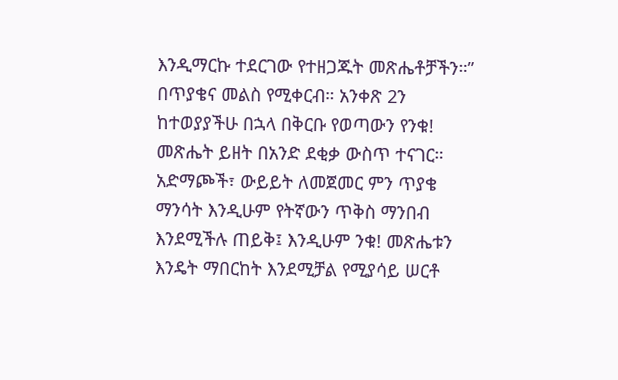እንዲማርኩ ተደርገው የተዘጋጁት መጽሔቶቻችን።” በጥያቄና መልስ የሚቀርብ። አንቀጽ 2ን ከተወያያችሁ በኋላ በቅርቡ የወጣውን የንቁ! መጽሔት ይዘት በአንድ ደቂቃ ውስጥ ተናገር። አድማጮች፣ ውይይት ለመጀመር ምን ጥያቄ ማንሳት እንዲሁም የትኛውን ጥቅስ ማንበብ እንደሚችሉ ጠይቅ፤ እንዲሁም ንቁ! መጽሔቱን እንዴት ማበርከት እንደሚቻል የሚያሳይ ሠርቶ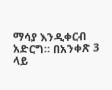ማሳያ እንዲቀርብ አድርግ። በአንቀጽ 3 ላይ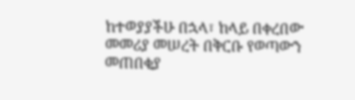ከተወያያችሁ በኋላ፣ ከላይ በቀረበው መመሪያ መሠረት በቅርቡ የወጣውን መጠበቂያ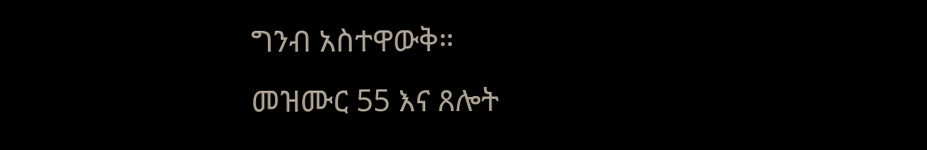ግንብ አስተዋውቅ።
መዝሙር 55 እና ጸሎት